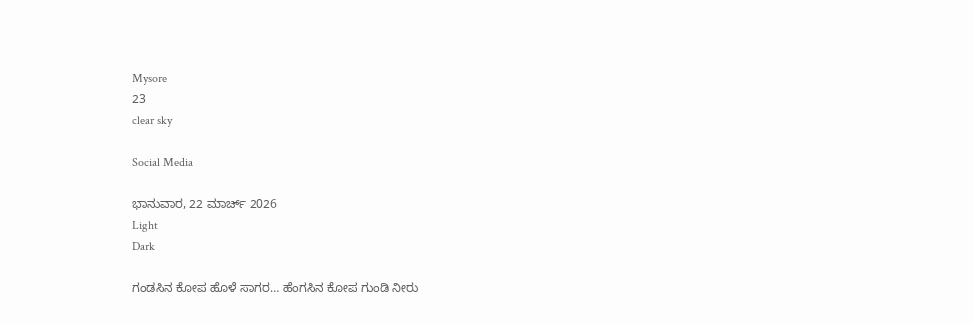Mysore
23
clear sky

Social Media

ಭಾನುವಾರ, 22 ಮಾರ್ಚ್ 2026
Light
Dark

ಗಂಡಸಿನ ಕೋಪ ಹೊಳೆ ಸಾಗರ… ಹೆಂಗಸಿನ ಕೋಪ ಗುಂಡಿ ನೀರು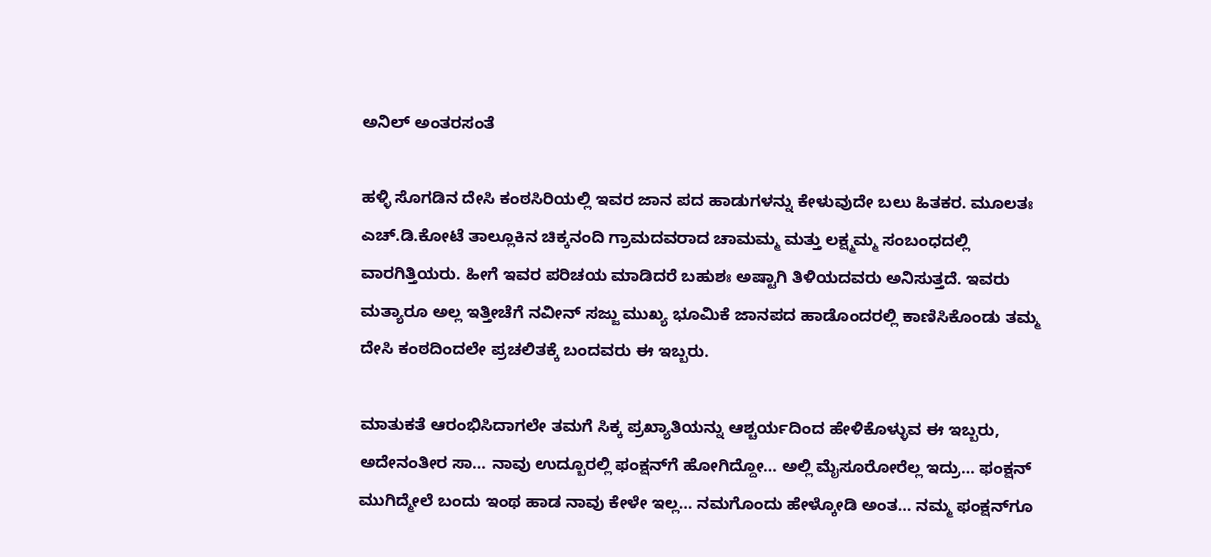ಅನಿಲ್ ಅಂತರಸಂತೆ

ಹಳ್ಳಿ ಸೊಗಡಿನ ದೇಸಿ ಕಂಠಸಿರಿಯಲ್ಲಿ ಇವರ ಜಾನ ಪದ ಹಾಡುಗಳನ್ನು ಕೇಳುವುದೇ ಬಲು ಹಿತಕರ. ಮೂಲತಃ ಎಚ್.ಡಿ.ಕೋಟೆ ತಾಲ್ಲೂಕಿನ ಚಿಕ್ಕನಂದಿ ಗ್ರಾಮದವರಾದ ಚಾಮಮ್ಮ ಮತ್ತು ಲಕ್ಷ್ಮಮ್ಮ ಸಂಬಂಧದಲ್ಲಿ ವಾರಗಿತ್ತಿಯರು. ಹೀಗೆ ಇವರ ಪರಿಚಯ ಮಾಡಿದರೆ ಬಹುಶಃ ಅಷ್ಟಾಗಿ ತಿಳಿಯದವರು ಅನಿಸುತ್ತದೆ. ಇವರು ಮತ್ಯಾರೂ ಅಲ್ಲ ಇತ್ತೀಚೆಗೆ ನವೀನ್ ಸಜ್ಜು ಮುಖ್ಯ ಭೂಮಿಕೆ ಜಾನಪದ ಹಾಡೊಂದರಲ್ಲಿ ಕಾಣಿಸಿಕೊಂಡು ತಮ್ಮ ದೇಸಿ ಕಂಠದಿಂದಲೇ ಪ್ರಚಲಿತಕ್ಕೆ ಬಂದವರು ಈ ಇಬ್ಬರು.

ಮಾತುಕತೆ ಆರಂಭಿಸಿದಾಗಲೇ ತಮಗೆ ಸಿಕ್ಕ ಪ್ರಖ್ಯಾತಿಯನ್ನು ಆಶ್ಚರ್ಯದಿಂದ ಹೇಳಿಕೊಳ್ಳುವ ಈ ಇಬ್ಬರು, ಅದೇನಂತೀರ ಸಾ… ನಾವು ಉದ್ಬೂರಲ್ಲಿ ಫಂಕ್ಷನ್‌ಗೆ ಹೋಗಿದ್ದೋ… ಅಲ್ಲಿ ಮೈಸೂರೋರೆಲ್ಲ ಇದ್ರು… ಫಂಕ್ಷನ್ ಮುಗಿದ್ಮೇಲೆ ಬಂದು ಇಂಥ ಹಾಡ ನಾವು ಕೇಳೇ ಇಲ್ಲ… ನಮಗೊಂದು ಹೇಳ್ಕೋಡಿ ಅಂತ… ನಮ್ಮ ಫಂಕ್ಷನ್‌ಗೂ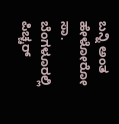ಬನ್ನಿ ಅಂತ ಹೇಳೋರೋ ಸಾ. ಬೆಂಗಳೂರಲ್ಲಿ ಪಿಚ್ಚರ್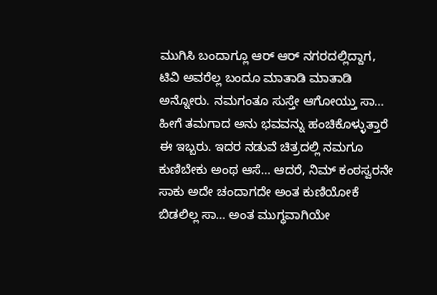ಮುಗಿಸಿ ಬಂದಾಗ್ಲೂ ಆರ್ ಆರ್ ನಗರದಲ್ಲಿದ್ದಾಗ, ಟಿವಿ ಅವರೆಲ್ಲ ಬಂದೂ ಮಾತಾಡಿ ಮಾತಾಡಿ ಅನ್ನೋರು. ನಮಗಂತೂ ಸುಸ್ತೇ ಆಗೋಯ್ತು ಸಾ… ಹೀಗೆ ತಮಗಾದ ಅನು ಭವವನ್ನು ಹಂಚಿಕೊಳ್ಳುತ್ತಾರೆ ಈ ಇಬ್ಬರು. ಇದರ ನಡುವೆ ಚಿತ್ರದಲ್ಲಿ ನಮಗೂ ಕುಣಿಬೇಕು ಅಂಥ ಆಸೆ… ಆದರೆ, ನಿಮ್ ಕಂಠಸ್ವರನೇ ಸಾಕು ಅದೇ ಚಂದಾಗದೇ ಅಂತ ಕುಣಿಯೋಕೆ ಬಿಡಲಿಲ್ಲ ಸಾ… ಅಂತ ಮುಗ್ಧವಾಗಿಯೇ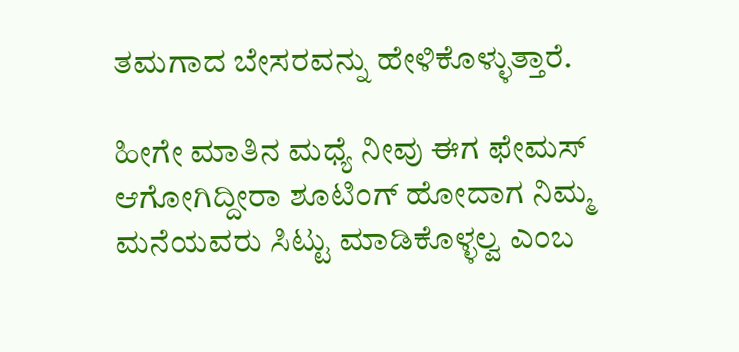ತಮಗಾದ ಬೇಸರವನ್ನು ಹೇಳಿಕೊಳ್ಳುತ್ತಾರೆ.

ಹೀಗೇ ಮಾತಿನ ಮಧ್ಯೆ ನೀವು ಈಗ ಫೇಮಸ್ ಆಗೋಗಿದ್ದೀರಾ ಶೂಟಿಂಗ್ ಹೋದಾಗ ನಿಮ್ಮ ಮನೆಯವರು ಸಿಟ್ಟು ಮಾಡಿಕೊಳ್ಳಲ್ವ ಎಂಬ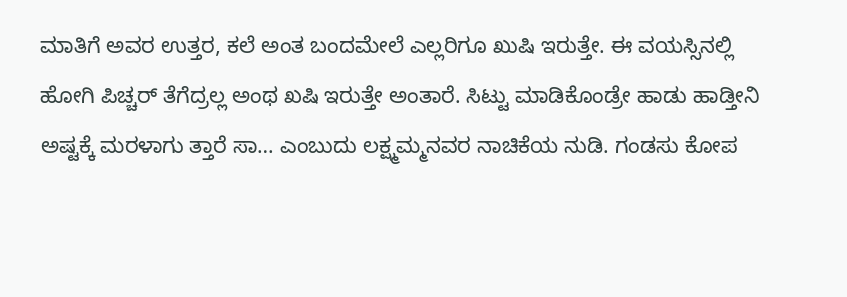ಮಾತಿಗೆ ಅವರ ಉತ್ತರ, ಕಲೆ ಅಂತ ಬಂದಮೇಲೆ ಎಲ್ಲರಿಗೂ ಖುಷಿ ಇರುತ್ತೇ. ಈ ವಯಸ್ಸಿನಲ್ಲಿ ಹೋಗಿ ಪಿಚ್ಚರ್ ತೆಗೆದ್ರಲ್ಲ ಅಂಥ ಖಷಿ ಇರುತ್ತೇ ಅಂತಾರೆ. ಸಿಟ್ಟು ಮಾಡಿಕೊಂಡ್ರೇ ಹಾಡು ಹಾಡ್ತೀನಿ ಅಷ್ಟಕ್ಕೆ ಮರಳಾಗು ತ್ತಾರೆ ಸಾ… ಎಂಬುದು ಲಕ್ಷ್ಮಮ್ಮನವರ ನಾಚಿಕೆಯ ನುಡಿ. ಗಂಡಸು ಕೋಪ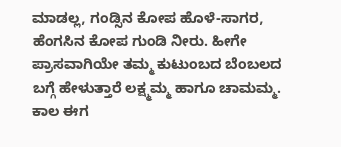ಮಾಡಲ್ಲ, ಗಂಡ್ಸಿನ ಕೋಪ ಹೊಳೆ-ಸಾಗರ, ಹೆಂಗಸಿನ ಕೋಪ ಗುಂಡಿ ನೀರು. ಹೀಗೇ ಪ್ರಾಸವಾಗಿಯೇ ತಮ್ಮ ಕುಟುಂಬದ ಬೆಂಬಲದ ಬಗ್ಗೆ ಹೇಳುತ್ತಾರೆ ಲಕ್ಷ್ಮಮ್ಮ ಹಾಗೂ ಚಾಮಮ್ಮ. ಕಾಲ ಈಗ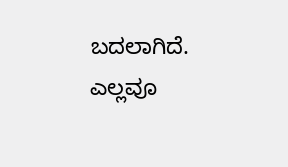ಬದಲಾಗಿದೆ. ಎಲ್ಲವೂ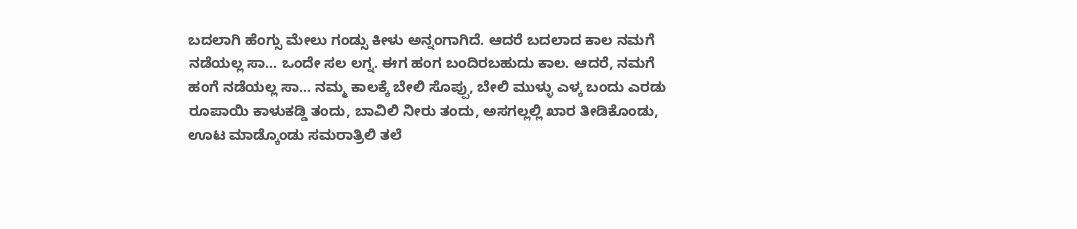ಬದಲಾಗಿ ಹೆಂಗ್ಸು ಮೇಲು ಗಂಡ್ಸು ಕೀಳು ಅನ್ನಂಗಾಗಿದೆ. ಆದರೆ ಬದಲಾದ ಕಾಲ ನಮಗೆ ನಡೆಯಲ್ಲ ಸಾ… ಒಂದೇ ಸಲ ಲಗ್ನ. ಈಗ ಹಂಗ ಬಂದಿರಬಹುದು ಕಾಲ. ಆದರೆ, ನಮಗೆ ಹಂಗೆ ನಡೆಯಲ್ಲ ಸಾ… ನಮ್ಮ ಕಾಲಕ್ಕೆ ಬೇಲಿ ಸೊಪ್ಪು, ಬೇಲಿ ಮುಳ್ಳು ಎಳ್ಕ ಬಂದು ಎರಡು ರೂಪಾಯಿ ಕಾಳುಕಡ್ಡಿ ತಂದು, ಬಾವಿಲಿ ನೀರು ತಂದು, ಅಸಗಲ್ಲಲ್ಲಿ ಖಾರ ತೀಡಿಕೊಂಡು, ಊಟ ಮಾಡ್ಕೊಂಡು ಸಮರಾತ್ರಿಲಿ ತಲೆ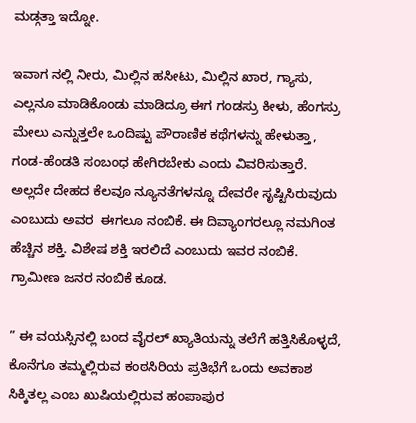ಮಡ್ಗತ್ತಾ ಇದ್ನೋ.

ಇವಾಗ ನಲ್ಲಿ ನೀರು, ಮಿಲ್ಲಿನ ಹಸೀಟು, ಮಿಲ್ಲಿನ ಖಾರ, ಗ್ಯಾಸು, ಎಲ್ಲನೂ ಮಾಡಿಕೊಂಡು ಮಾಡಿದ್ರೂ ಈಗ ಗಂಡಸ್ರು ಕೀಳು, ಹೆಂಗಸ್ರು ಮೇಲು ಎನ್ನುತ್ತಲೇ ಒಂದಿಷ್ಟು ಪೌರಾಣಿಕ ಕಥೆಗಳನ್ನು ಹೇಳುತ್ತಾ, ಗಂಡ-ಹೆಂಡತಿ ಸಂಬಂಧ ಹೇಗಿರಬೇಕು ಎಂದು ವಿವರಿಸುತ್ತಾರೆ. ಅಲ್ಲದೇ ದೇಹದ ಕೆಲವೂ ನ್ಯೂನತೆಗಳನ್ನೂ ದೇವರೇ ಸೃಷ್ಟಿಸಿರುವುದು ಎಂಬುದು ಅವರ  ಈಗಲೂ ನಂಬಿಕೆ. ಈ ದಿವ್ಯಾಂಗರಲ್ಲೂ ನಮಗಿಂತ ಹೆಚ್ಚಿನ ಶಕ್ತಿ. ವಿಶೇಷ ಶಕ್ತಿ ಇರಲಿದೆ ಎಂಬುದು ಇವರ ನಂಬಿಕೆ. ಗ್ರಾಮೀಣ ಜನರ ನಂಬಿಕೆ ಕೂಡ.

” ಈ ವಯಸ್ಸಿನಲ್ಲಿ ಬಂದ ವೈರಲ್ ಖ್ಯಾತಿಯನ್ನು ತಲೆಗೆ ಹತ್ತಿಸಿಕೊಳ್ಳದೆ, ಕೊನೆಗೂ ತಮ್ಮಲ್ಲಿರುವ ಕಂಠಸಿರಿಯ ಪ್ರತಿಭೆಗೆ ಒಂದು ಅವಕಾಶ ಸಿಕ್ಕಿತಲ್ಲ ಎಂಬ ಖುಷಿಯಲ್ಲಿರುವ ಹಂಪಾಪುರ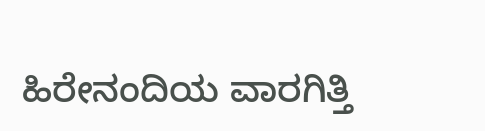ಹಿರೇನಂದಿಯ ವಾರಗಿತ್ತಿ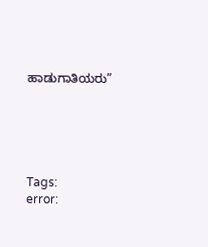ಹಾಡುಗಾತಿಯರು”





Tags:
error: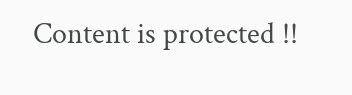Content is protected !!